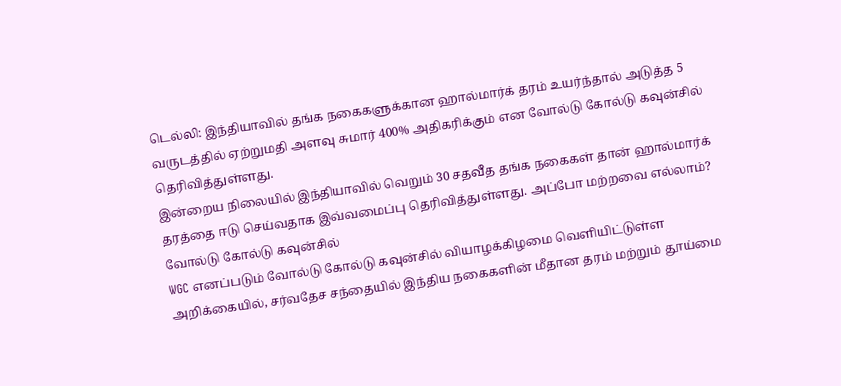டெல்லி: இந்தியாவில் தங்க நகைகளுக்கான ஹால்மார்க் தரம் உயர்ந்தால் அடுத்த 5 வருடத்தில் ஏற்றுமதி அளவு சுமார் 400% அதிகரிக்கும் என வோல்டு கோல்டு கவுன்சில் தெரிவித்துள்ளது.
இன்றைய நிலையில் இந்தியாவில் வெறும் 30 சதவீத தங்க நகைகள் தான் ஹால்மார்க் தரத்தை ஈடு செய்வதாக இவ்வமைப்பு தெரிவித்துள்ளது. அப்போ மற்றவை எல்லாம்?
வோல்டு கோல்டு கவுன்சில்
WGC எனப்படும் வோல்டு கோல்டு கவுன்சில் வியாழக்கிழமை வெளியிட்டுள்ள அறிக்கையில், சர்வதேச சந்தையில் இந்திய நகைகளின் மீதான தரம் மற்றும் தூய்மை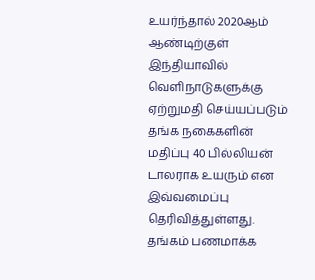உயர்ந்தால் 2020ஆம் ஆண்டிற்குள் இந்தியாவில் வெளிநாடுகளுக்கு ஏற்றுமதி செய்யப்படும் தங்க நகைகளின் மதிப்பு 40 பில்லியன் டாலராக உயரும் என இவ்வமைப்பு தெரிவித்துள்ளது.
தங்கம் பணமாக்க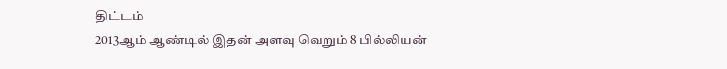திட்டம்
2013ஆம் ஆண்டில் இதன் அளவு வெறும் 8 பில்லியன்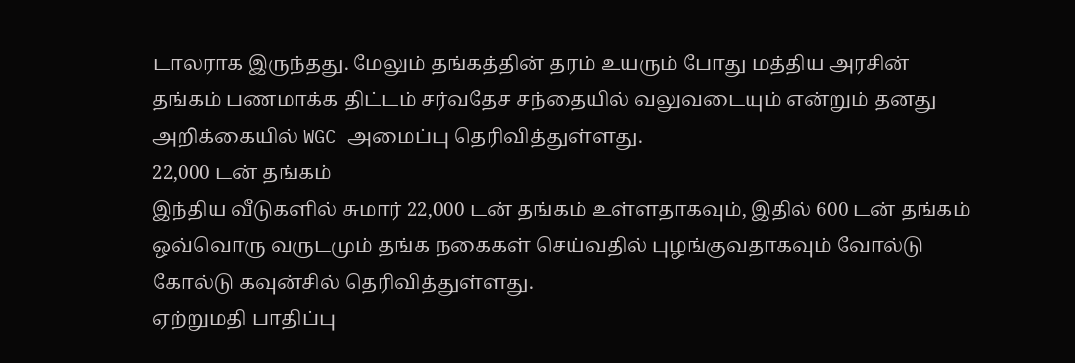டாலராக இருந்தது. மேலும் தங்கத்தின் தரம் உயரும் போது மத்திய அரசின் தங்கம் பணமாக்க திட்டம் சர்வதேச சந்தையில் வலுவடையும் என்றும் தனது அறிக்கையில் WGC அமைப்பு தெரிவித்துள்ளது.
22,000 டன் தங்கம்
இந்திய வீடுகளில் சுமார் 22,000 டன் தங்கம் உள்ளதாகவும், இதில் 600 டன் தங்கம் ஒவ்வொரு வருடமும் தங்க நகைகள் செய்வதில் புழங்குவதாகவும் வோல்டு கோல்டு கவுன்சில் தெரிவித்துள்ளது.
ஏற்றுமதி பாதிப்பு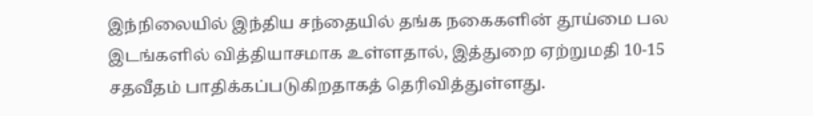இந்நிலையில் இந்திய சந்தையில் தங்க நகைகளின் தூய்மை பல இடங்களில் வித்தியாசமாக உள்ளதால், இத்துறை ஏற்றுமதி 10-15 சதவீதம் பாதிக்கப்படுகிறதாகத் தெரிவித்துள்ளது.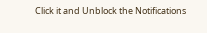Click it and Unblock the Notifications